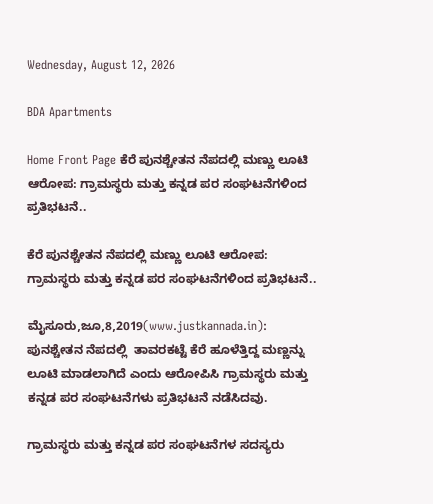Wednesday, August 12, 2026

BDA Apartments

Home Front Page ಕೆರೆ ಪುನಶ್ಚೇತನ ನೆಪದಲ್ಲಿ ಮಣ್ಣು ಲೂಟಿ ಆರೋಪ: ಗ್ರಾಮಸ್ಥರು ಮತ್ತು ಕನ್ನಡ ಪರ ಸಂಘಟನೆಗಳಿಂದ ಪ್ರತಿಭಟನೆ..

ಕೆರೆ ಪುನಶ್ಚೇತನ ನೆಪದಲ್ಲಿ ಮಣ್ಣು ಲೂಟಿ ಆರೋಪ: ಗ್ರಾಮಸ್ಥರು ಮತ್ತು ಕನ್ನಡ ಪರ ಸಂಘಟನೆಗಳಿಂದ ಪ್ರತಿಭಟನೆ..

ಮೈಸೂರು,ಜೂ,8,2019(www.justkannada.in): ಪುನಶ್ಚೇತನ ನೆಪದಲ್ಲಿ  ತಾವರಕಟ್ಟೆ ಕೆರೆ ಹೂಳೆತ್ತಿದ್ದ ಮಣ್ಣನ್ನು ಲೂಟಿ ಮಾಡಲಾಗಿದೆ ಎಂದು ಆರೋಪಿಸಿ ಗ್ರಾಮಸ್ಥರು ಮತ್ತು ಕನ್ನಡ ಪರ ಸಂಘಟನೆಗಳು ಪ್ರತಿಭಟನೆ ನಡೆಸಿದವು.

ಗ್ರಾಮಸ್ಥರು ಮತ್ತು ಕನ್ನಡ ಪರ ಸಂಘಟನೆಗಳ ಸದಸ್ಯರು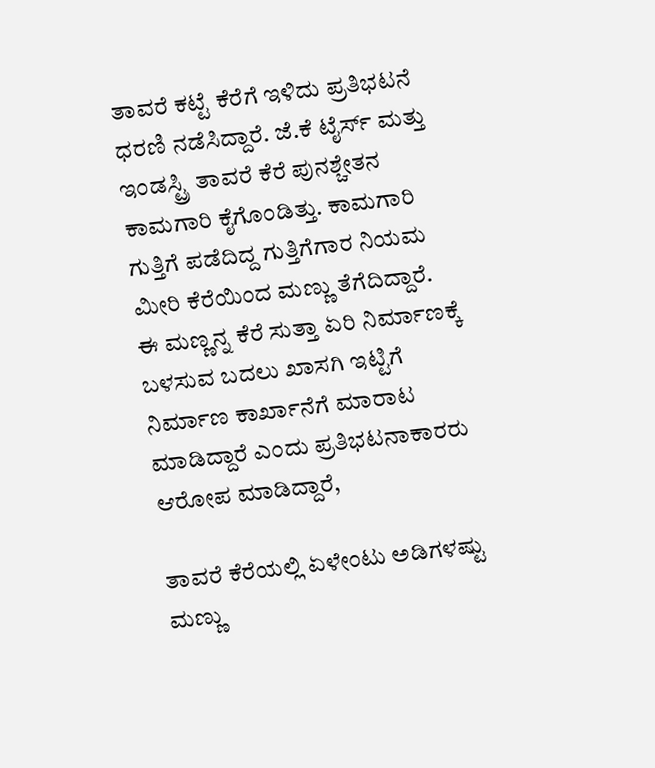ತಾವರೆ ಕಟ್ಟೆ ಕೆರೆಗೆ ಇಳಿದು ಪ್ರತಿಭಟನೆ ಧರಣಿ ನಡೆಸಿದ್ದಾರೆ. ಜೆ.ಕೆ ಟೈರ್ಸ್ ಮತ್ತು ಇಂಡಸ್ಟ್ರಿ ತಾವರೆ ಕೆರೆ ಪುನಶ್ಚೇತನ ಕಾಮಗಾರಿ ಕೈಗೊಂಡಿತ್ತು. ಕಾಮಗಾರಿ ಗುತ್ತಿಗೆ ಪಡೆದಿದ್ದ ಗುತ್ತಿಗೆಗಾರ ನಿಯಮ ಮೀರಿ ಕೆರೆಯಿಂದ ಮಣ್ಣು ತೆಗೆದಿದ್ದಾರೆ. ಈ ಮಣ್ಣನ್ನ ಕೆರೆ ಸುತ್ತಾ ಏರಿ ನಿರ್ಮಾಣಕ್ಕೆ ಬಳಸುವ ಬದಲು ಖಾಸಗಿ ಇಟ್ಟಿಗೆ ನಿರ್ಮಾಣ ಕಾರ್ಖಾನೆಗೆ ಮಾರಾಟ ಮಾಡಿದ್ದಾರೆ ಎಂದು ಪ್ರತಿಭಟನಾಕಾರರು ಆರೋಪ ಮಾಡಿದ್ದಾರೆ,

ತಾವರೆ ಕೆರೆಯಲ್ಲಿ ಏಳೇಂಟು ಅಡಿಗಳಷ್ಟು ಮಣ್ಣು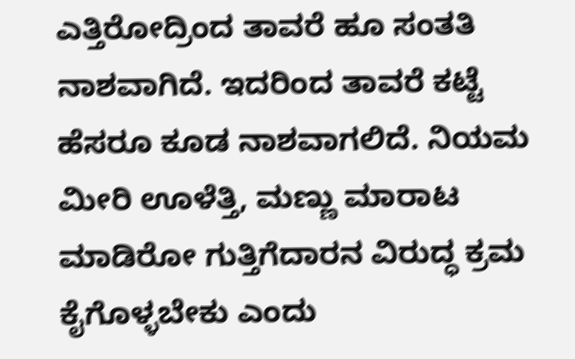ಎತ್ತಿರೋದ್ರಿಂದ ತಾವರೆ ಹೂ ಸಂತತಿ ನಾಶವಾಗಿದೆ. ಇದರಿಂದ ತಾವರೆ ಕಟ್ಟೆ ಹೆಸರೂ ಕೂಡ ನಾಶವಾಗಲಿದೆ. ನಿಯಮ ಮೀರಿ ಊಳೆತ್ತಿ, ಮಣ್ಣು ಮಾರಾಟ ಮಾಡಿರೋ ಗುತ್ತಿಗೆದಾರನ ವಿರುದ್ಧ ಕ್ರಮ ಕೈಗೊಳ್ಳಬೇಕು ಎಂದು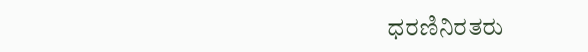ಧರಣಿನಿರತರು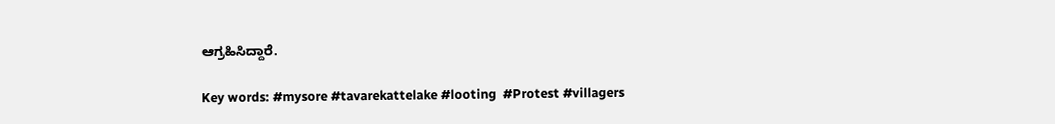ಆಗ್ರಹಿಸಿದ್ದಾರೆ.

Key words: #mysore #tavarekattelake #looting  #Protest #villagers